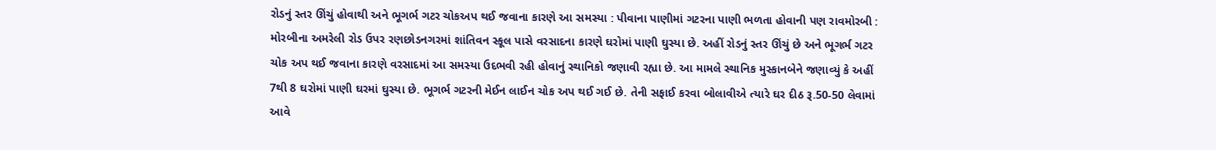રોડનું સ્તર ઊંચું હોવાથી અને ભૂગર્ભ ગટર ચોકઅપ થઈ જવાના કારણે આ સમસ્યા : પીવાના પાણીમાં ગટરના પાણી ભળતા હોવાની પણ રાવમોરબી : મોરબીના અમરેલી રોડ ઉપર રણછોડનગરમાં શાંતિવન સ્કૂલ પાસે વરસાદના કારણે ઘરોમાં પાણી ઘુસ્યા છે. અહીં રોડનું સ્તર ઊંચું છે અને ભૂગર્ભ ગટર ચોક અપ થઈ જવાના કારણે વરસાદમાં આ સમસ્યા ઉદભવી રહી હોવાનું સ્થાનિકો જણાવી રહ્યા છે. આ મામલે સ્થાનિક મુસ્કાનબેને જણાવ્યું કે અહીં 7થી 8 ઘરોમાં પાણી ઘરમાં ઘુસ્યા છે. ભૂગર્ભ ગટરની મેઈન લાઈન ચોક અપ થઈ ગઈ છે. તેની સફાઈ કરવા બોલાવીએ ત્યારે ઘર દીઠ રૂ.50-50 લેવામાં આવે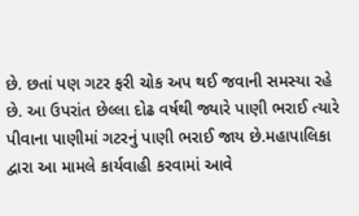છે. છતાં પણ ગટર ફરી ચોક અપ થઈ જવાની સમસ્યા રહે છે. આ ઉપરાંત છેલ્લા દોઢ વર્ષથી જ્યારે પાણી ભરાઈ ત્યારે પીવાના પાણીમાં ગટરનું પાણી ભરાઈ જાય છે.મહાપાલિકા દ્વારા આ મામલે કાર્યવાહી કરવામાં આવે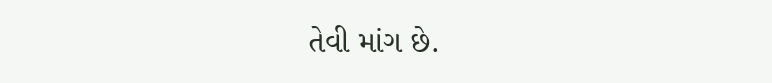તેવી માંગ છે.